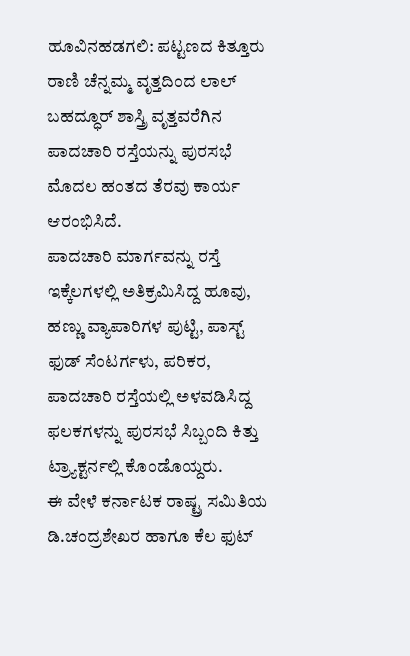ಹೂವಿನಹಡಗಲಿ: ಪಟ್ಟಣದ ಕಿತ್ತೂರು ರಾಣಿ ಚೆನ್ನಮ್ಮ ವೃತ್ತದಿಂದ ಲಾಲ್ ಬಹದ್ಧೂರ್ ಶಾಸ್ತ್ರಿ ವೃತ್ತವರೆಗಿನ ಪಾದಚಾರಿ ರಸ್ತೆಯನ್ನು ಪುರಸಭೆ ಮೊದಲ ಹಂತದ ತೆರವು ಕಾರ್ಯ ಆರಂಭಿಸಿದೆ.
ಪಾದಚಾರಿ ಮಾರ್ಗವನ್ನು ರಸ್ತೆ ಇಕ್ಕೆಲಗಳಲ್ಲಿ ಅತಿಕ್ರಮಿಸಿದ್ದ ಹೂವು, ಹಣ್ಣು ವ್ಯಾಪಾರಿಗಳ ಪುಟ್ಟಿ, ಪಾಸ್ಟ್ ಫುಡ್ ಸೆಂಟರ್ಗಳು, ಪರಿಕರ, ಪಾದಚಾರಿ ರಸ್ತೆಯಲ್ಲಿ ಅಳವಡಿಸಿದ್ದ ಫಲಕಗಳನ್ನು ಪುರಸಭೆ ಸಿಬ್ಬಂದಿ ಕಿತ್ತು ಟ್ರ್ಯಾಕ್ಟರ್ನಲ್ಲಿ ಕೊಂಡೊಯ್ದರು.
ಈ ವೇಳೆ ಕರ್ನಾಟಕ ರಾಷ್ಟ್ರ ಸಮಿತಿಯ ಡಿ.ಚಂದ್ರಶೇಖರ ಹಾಗೂ ಕೆಲ ಫುಟ್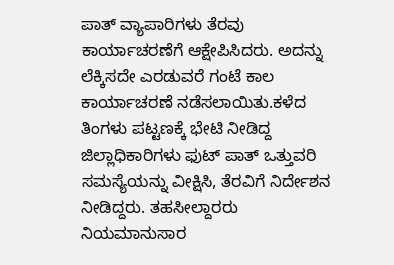ಪಾತ್ ವ್ಯಾಪಾರಿಗಳು ತೆರವು ಕಾರ್ಯಾಚರಣೆಗೆ ಆಕ್ಷೇಪಿಸಿದರು. ಅದನ್ನು ಲೆಕ್ಕಿಸದೇ ಎರಡುವರೆ ಗಂಟೆ ಕಾಲ ಕಾರ್ಯಾಚರಣೆ ನಡೆಸಲಾಯಿತು.ಕಳೆದ ತಿಂಗಳು ಪಟ್ಟಣಕ್ಕೆ ಭೇಟಿ ನೀಡಿದ್ದ ಜಿಲ್ಲಾಧಿಕಾರಿಗಳು ಫುಟ್ ಪಾತ್ ಒತ್ತುವರಿ ಸಮಸ್ಯೆಯನ್ನು ವೀಕ್ಷಿಸಿ, ತೆರವಿಗೆ ನಿರ್ದೇಶನ ನೀಡಿದ್ದರು. ತಹಸೀಲ್ದಾರರು ನಿಯಮಾನುಸಾರ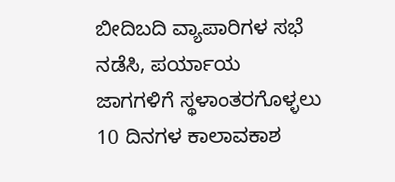ಬೀದಿಬದಿ ವ್ಯಾಪಾರಿಗಳ ಸಭೆ ನಡೆಸಿ, ಪರ್ಯಾಯ ಜಾಗಗಳಿಗೆ ಸ್ಥಳಾಂತರಗೊಳ್ಳಲು 10 ದಿನಗಳ ಕಾಲಾವಕಾಶ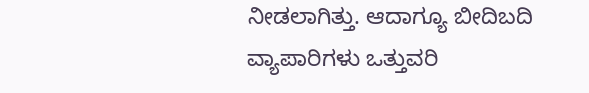ನೀಡಲಾಗಿತ್ತು. ಆದಾಗ್ಯೂ ಬೀದಿಬದಿ ವ್ಯಾಪಾರಿಗಳು ಒತ್ತುವರಿ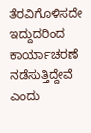ತೆರವಿಗೊಳಿಸದೇ ಇದ್ದುದರಿಂದ ಕಾರ್ಯಾಚರಣೆ ನಡೆಸುತ್ತಿದ್ದೇವೆ ಎಂದು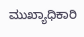ಮುಖ್ಯಾಧಿಕಾರಿ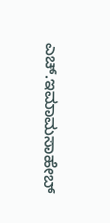ಎಚ್.ಇಮಾಮಸಾಹೇಬ್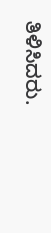ತಿಳಿಸಿದರು.